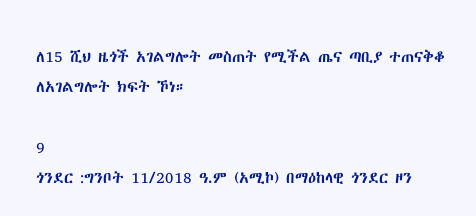ለ15 ሺህ ዜጎች አገልግሎት መስጠት የሚችል ጤና ጣቢያ ተጠናቅቆ ለአገልግሎት ክፍት ኾነ።

9
ጎንደር :ግንቦት 11/2018 ዓ.ም (አሚኮ) በማዕከላዊ ጎንደር ዞን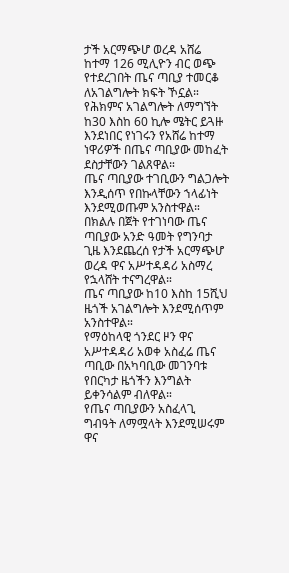ታች አርማጭሆ ወረዳ አሸሬ ከተማ 126 ሚሊዮን ብር ወጭ የተደረገበት ጤና ጣቢያ ተመርቆ ለአገልግሎት ክፍት ኾኗል።
የሕክምና አገልግሎት ለማግኘት ከ30 እስከ 60 ኪሎ ሜትር ይጓዙ እንደነበር የነገሩን የአሸሬ ከተማ ነዋሪዎች በጤና ጣቢያው መከፈት ደስታቸውን ገልጸዋል።
ጤና ጣቢያው ተገቢውን ግልጋሎት እንዲሰጥ የበኩላቸውን ኀላፊነት እንደሚወጡም አንስተዋል።
በክልሉ በጀት የተገነባው ጤና ጣቢያው አንድ ዓመት የግንባታ ጊዜ እንደጨረሰ የታች አርማጭሆ ወረዳ ዋና አሥተዳዳሪ አስማረ የኋላሸት ተናግረዋል።
ጤና ጣቢያው ከ10 እስከ 15ሺህ ዜጎች አገልግሎት እንደሚሰጥም አንስተዋል።
የማዕከላዊ ጎንደር ዞን ዋና አሥተዳዳሪ አወቀ አስፈሬ ጤና ጣቢው በአካባቢው መገንባቱ የበርካታ ዜጎችን እንግልት ይቀንሳልም ብለዋል።
የጤና ጣቢያውን አስፈላጊ ግብዓት ለማሟላት እንደሚሠሩም ዋና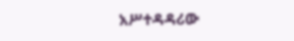አሥተዳዳሪው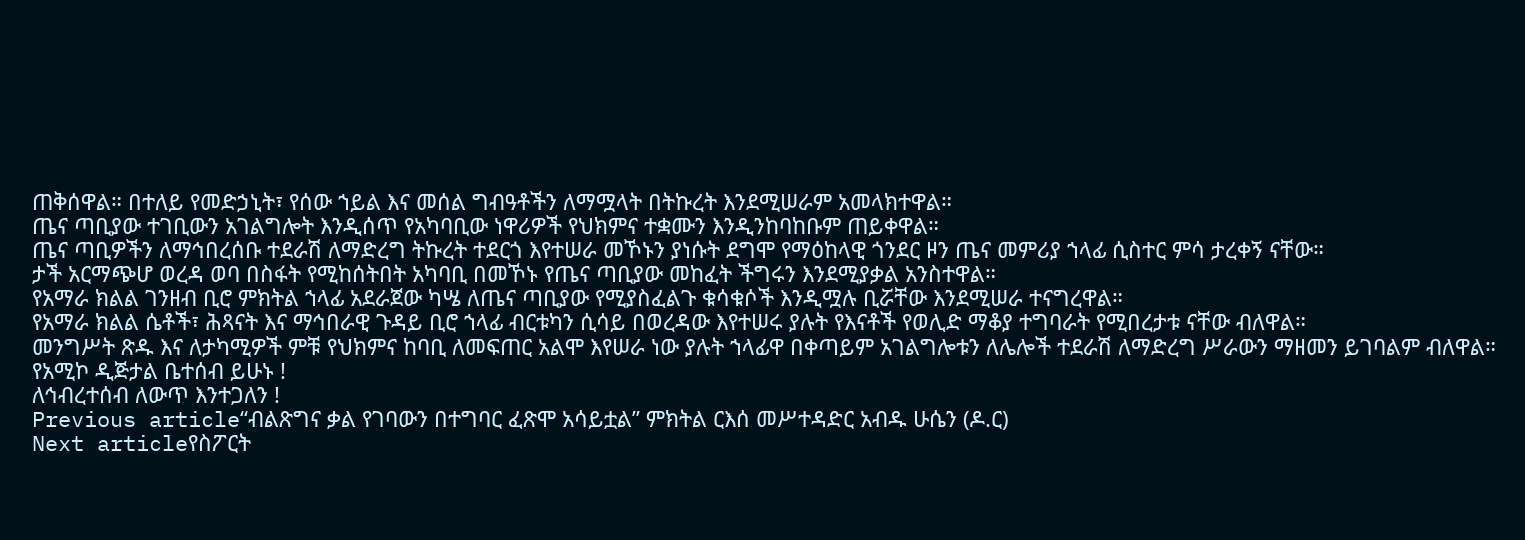ጠቅሰዋል። በተለይ የመድኃኒት፣ የሰው ኀይል እና መሰል ግብዓቶችን ለማሟላት በትኩረት እንደሚሠራም አመላክተዋል።
ጤና ጣቢያው ተገቢውን አገልግሎት እንዲሰጥ የአካባቢው ነዋሪዎች የህክምና ተቋሙን እንዲንከባከቡም ጠይቀዋል።
ጤና ጣቢዎችን ለማኅበረሰቡ ተደራሽ ለማድረግ ትኩረት ተደርጎ እየተሠራ መኾኑን ያነሱት ደግሞ የማዕከላዊ ጎንደር ዞን ጤና መምሪያ ኀላፊ ሲስተር ምሳ ታረቀኝ ናቸው።
ታች አርማጭሆ ወረዳ ወባ በስፋት የሚከሰትበት አካባቢ በመኾኑ የጤና ጣቢያው መከፈት ችግሩን እንደሚያቃል አንስተዋል።
የአማራ ክልል ገንዘብ ቢሮ ምክትል ኀላፊ አደራጀው ካሤ ለጤና ጣቢያው የሚያስፈልጉ ቁሳቁሶች እንዲሟሉ ቢሯቸው እንደሚሠራ ተናግረዋል።
የአማራ ክልል ሴቶች፣ ሕጻናት እና ማኅበራዊ ጉዳይ ቢሮ ኀላፊ ብርቱካን ሲሳይ በወረዳው እየተሠሩ ያሉት የእናቶች የወሊድ ማቆያ ተግባራት የሚበረታቱ ናቸው ብለዋል።
መንግሥት ጽዱ እና ለታካሚዎች ምቹ የህክምና ከባቢ ለመፍጠር አልሞ እየሠራ ነው ያሉት ኀላፊዋ በቀጣይም አገልግሎቱን ለሌሎች ተደራሽ ለማድረግ ሥራውን ማዘመን ይገባልም ብለዋል።
የአሚኮ ዲጅታል ቤተሰብ ይሁኑ !
ለኅብረተሰብ ለውጥ እንተጋለን !
Previous article“ብልጽግና ቃል የገባውን በተግባር ፈጽሞ አሳይቷል” ምክትል ርእሰ መሥተዳድር አብዱ ሁሴን (ዶ.ር)
Next articleየስፖርት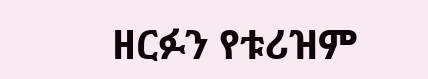ዘርፉን የቱሪዝም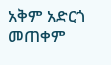አቅም አድርጎ መጠቀም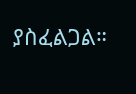ያስፈልጋል።